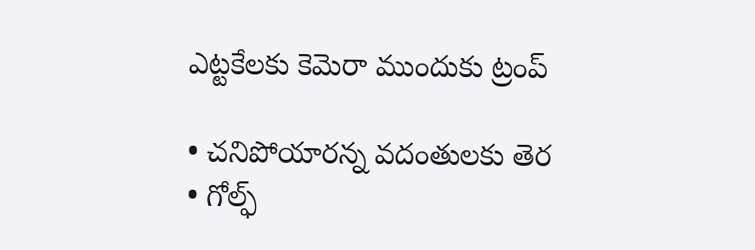ఎట్టకేలకు కెమెరా ముందుకు ట్రంప్‌

• చనిపోయారన్న వదంతులకు తెర
• గోల్ఫ్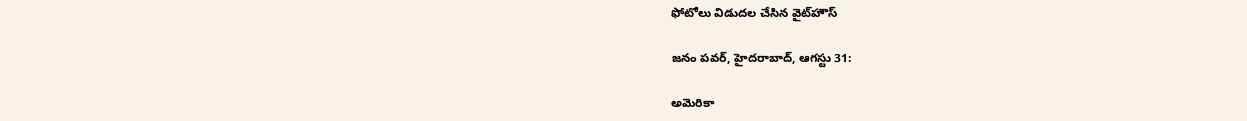ఫోటోలు విడుదల చేసిన వైట్‌హౌస్

జనం పవర్, హైదరాబాద్, ఆగస్టు 31:

అమెరికా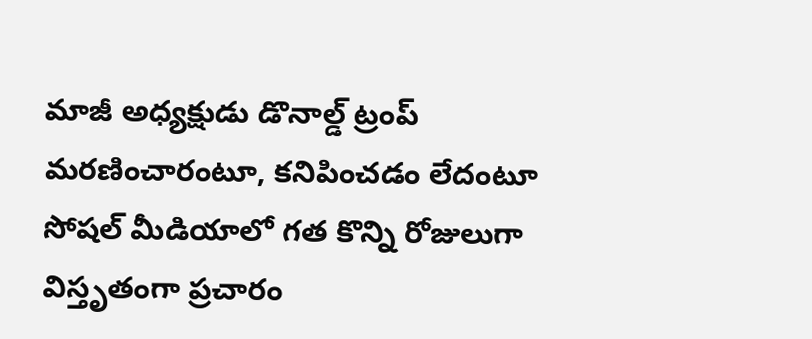మాజీ అధ్యక్షుడు డొనాల్డ్‌ ట్రంప్‌ మరణించారంటూ, కనిపించడం లేదంటూ సోషల్ మీడియాలో గత కొన్ని రోజులుగా విస్తృతంగా ప్రచారం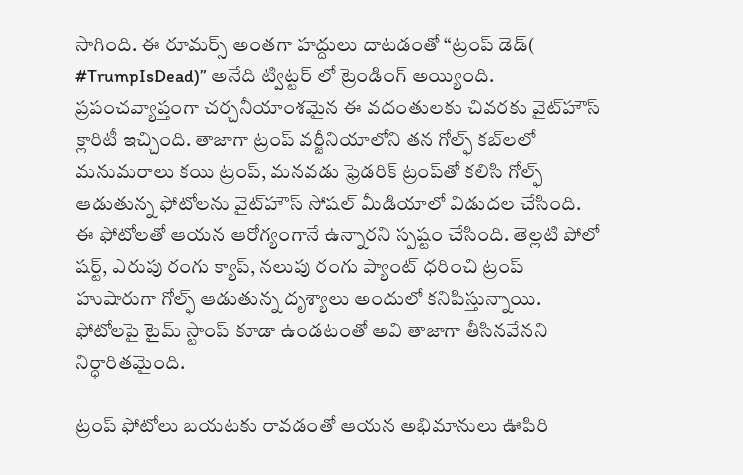సాగింది. ఈ రూమర్స్ అంతగా హద్దులు దాటడంతో “ట్రంప్ డెడ్‌( #TrumpIsDead)” అనేది ట్విట్టర్ లో ట్రెండింగ్ అయ్యింది. ప్రపంచవ్యాప్తంగా చర్చనీయాంశమైన ఈ వదంతులకు చివరకు వైట్‌హౌస్ క్లారిటీ ఇచ్చింది. తాజాగా ట్రంప్ వర్జీనియాలోని తన గోల్ఫ్ కబ్‌ల‌లో మనుమరాలు కయి ట్రంప్, మనవడు ఫ్రెడరిక్ ట్రంప్‌తో కలిసి గోల్ఫ్ ఆడుతున్న ఫోటోలను వైట్‌హౌస్ సోషల్ మీడియాలో విడుదల చేసింది. ఈ ఫోటోలతో ఆయన ఆరోగ్యంగానే ఉన్నారని స్పష్టం చేసింది. తెల్లటి పోలో షర్ట్, ఎరుపు రంగు క్యాప్, నలుపు రంగు ప్యాంట్ ధరించి ట్రంప్ హుషారుగా గోల్ఫ్ ఆడుతున్న దృశ్యాలు అందులో కనిపిస్తున్నాయి. ఫోటోలపై టైమ్ స్టాంప్ కూడా ఉండటంతో అవి తాజాగా తీసినవేనని నిర్ధారితమైంది.

ట్రంప్ ఫోటోలు బయటకు రావడంతో ఆయన అభిమానులు ఊపిరి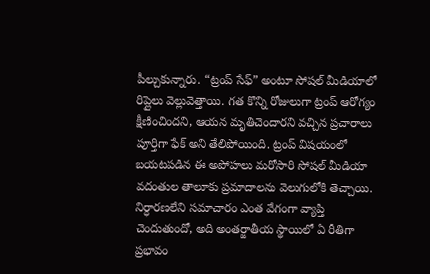పీల్చుకున్నారు. “ట్రంప్ సేఫ్” అంటూ సోషల్ మీడియాలో రిప్లైలు వెల్లువెత్తాయి. గత కొన్ని రోజులుగా ట్రంప్ ఆరోగ్యం క్షీణించిందని, ఆయన మృతిచెందారని వచ్చిన ప్రచారాలు పూర్తిగా ఫేక్ అని తేలిపోయింది. ట్రంప్ విషయంలో బయటపడిన ఈ అపోహలు మరోసారి సోషల్ మీడియా వదంతుల తాలూకు ప్రమాదాలను వెలుగులోకి తెచ్చాయి. నిర్ధారణలేని సమాచారం ఎంత వేగంగా వ్యాప్తి చెందుతుందో, అది అంతర్జాతీయ స్థాయిలో ఏ రీతిగా ప్రభావం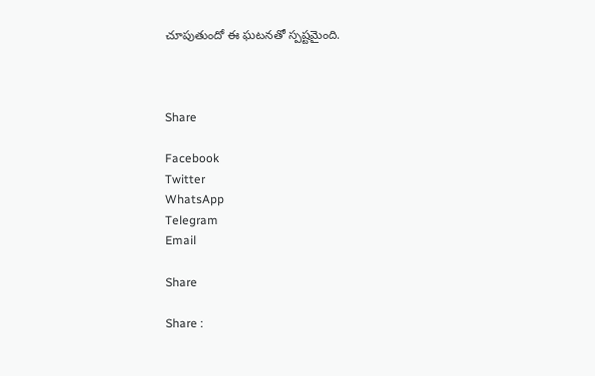చూపుతుందో ఈ ఘటనతో స్పష్టమైంది.



Share

Facebook
Twitter
WhatsApp
Telegram
Email

Share

Share :